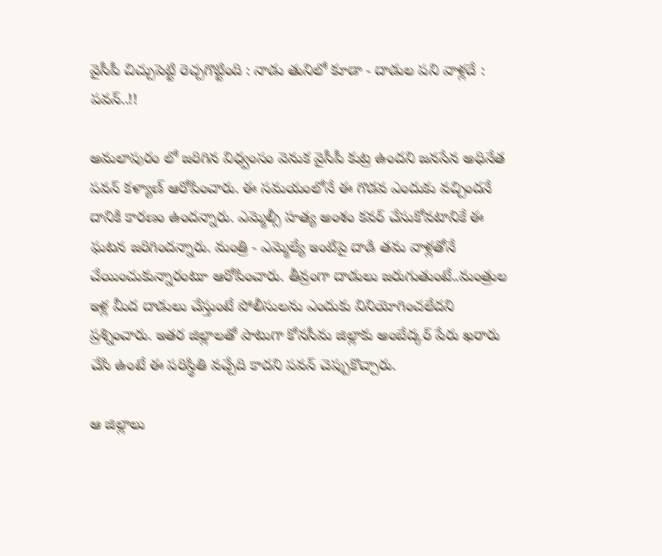వైసీపీ చిచ్చుపెట్టి రెచ్చగొట్టింది : నాడు తునిలో కూడా - దాడుల పని వాళ్లదే : పవన్..!!

అమలాపురం లో జరిగిన విధ్వంసం వెనుక వైసీపీ కుట్ర ఉందని జనసేన అధినేత పవన్ కళ్యాణ్ ఆరోపించారు. ఈ సమయంలోనే ఈ గొడవ ఎందుకు వచ్చిందనే దానికి కారణం ఉందన్నారు. ఎమ్మెల్సీ హత్య అంశం కవర్ చేసుకోవటానికే ఈ ఘటన జరిగిందన్నారు. మంత్రి - ఎమ్మెల్యే ఇంటిపై దాడి తమ వాళ్లతోనే చేయించుకున్నారంటూ ఆరోపించారు. తీవ్రంగా దాడులు జరుగుతుంటే..మంత్రుల ఇళ్ల మీద దాడులు చేస్తుంటే పోలీసులను ఎందుకు వినియోగించలేదని ప్రశ్నించారు. ఇతర జిల్లాలతో పాటుగా కోనసీమ జిల్లాకు అంబేద్కర్ పేరు ఖరారు చేసి ఉంటే ఈ పరిస్థితి వచ్చేది కాదని పవన్ చెప్పుకొచ్చారు.

ఆ జిల్లాలు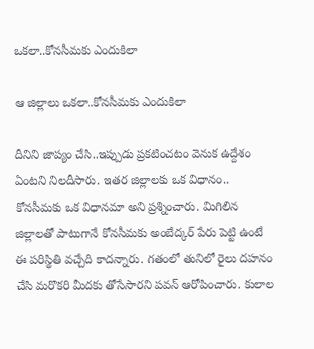ఒకలా..కోనసీమకు ఎందుకిలా

ఆ జిల్లాలు ఒకలా..కోనసీమకు ఎందుకిలా

దీనిని జాప్యం చేసి..ఇప్పుడు ప్రకటించటం వెనుక ఉద్దేశం ఏంటని నిలదీసారు. ఇతర జిల్లాలకు ఒక విధానం.. కోనసీమకు ఒక విధానమా అని ప్రశ్నించారు. మిగిలిన జిల్లాలతో పాటుగానే కోనసీమకు అంబేద్కర్ పేరు పెట్టి ఉంటే ఈ పరిస్థితి వచ్చేది కాదన్నారు. గతంలో తునిలో రైలు దహనం చేసి మరొకరి మీదకు తోసేసారని పవన్ ఆరోపించారు. కులాల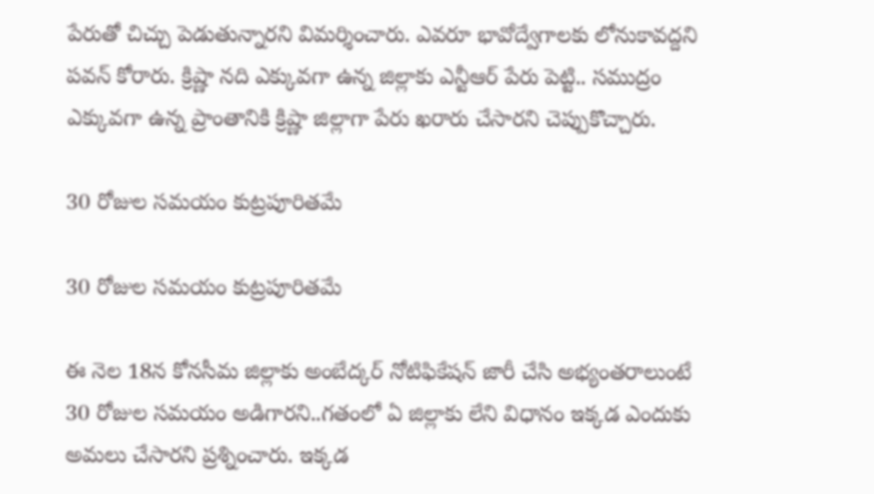పేరుతో చిచ్చు పెడుతున్నారని విమర్శించారు. ఎవరూ భావోద్వేగాలకు లోనుకావద్దని పవన్ కోరారు. క్రిష్ణా నది ఎక్కువగా ఉన్న జిల్లాకు ఎన్టీఆర్ పేరు పెట్టి.. సముద్రం ఎక్కువగా ఉన్న ప్రాంతానికి క్రిష్ణా జిల్లాగా పేరు ఖరారు చేసారని చెప్పుకొచ్చారు.

30 రోజుల సమయం కుట్రపూరితమే

30 రోజుల సమయం కుట్రపూరితమే

ఈ నెల 18న కోనసీమ జిల్లాకు అంబేద్కర్ నోటిఫికేషన్ జారీ చేసి అభ్యంతరాలుంటే 30 రోజుల సమయం అడిగారని..గతంలో ఏ జిల్లాకు లేని విధానం ఇక్కడ ఎందుకు అమలు చేసారని ప్రశ్నించారు. ఇక్కడ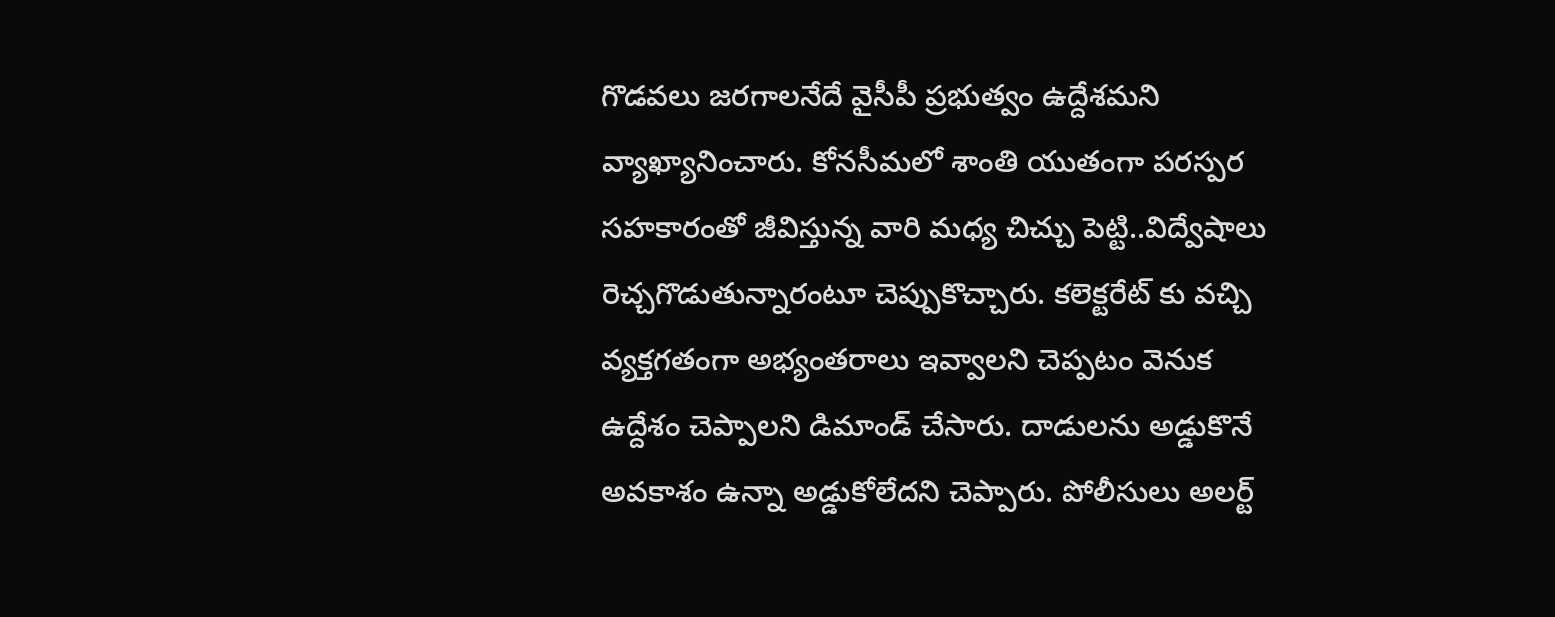గొడవలు జరగాలనేదే వైసీపీ ప్రభుత్వం ఉద్దేశమని వ్యాఖ్యానించారు. కోనసీమలో శాంతి యుతంగా పరస్పర సహకారంతో జీవిస్తున్న వారి మధ్య చిచ్చు పెట్టి..విద్వేషాలు రెచ్చగొడుతున్నారంటూ చెప్పుకొచ్చారు. కలెక్టరేట్ కు వచ్చి వ్యక్తగతంగా అభ్యంతరాలు ఇవ్వాలని చెప్పటం వెనుక ఉద్దేశం చెప్పాలని డిమాండ్ చేసారు. దాడులను అడ్డుకొనే అవకాశం ఉన్నా అడ్డుకోలేదని చెప్పారు. పోలీసులు అలర్ట్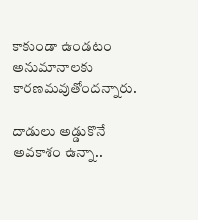కాకుండా ఉండటం అనుమానాలకు కారణమవుతోందన్నారు.

దాడులు అడ్డుకొనే అవకాశం ఉన్నా..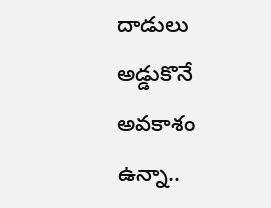దాడులు అడ్డుకొనే అవకాశం ఉన్నా..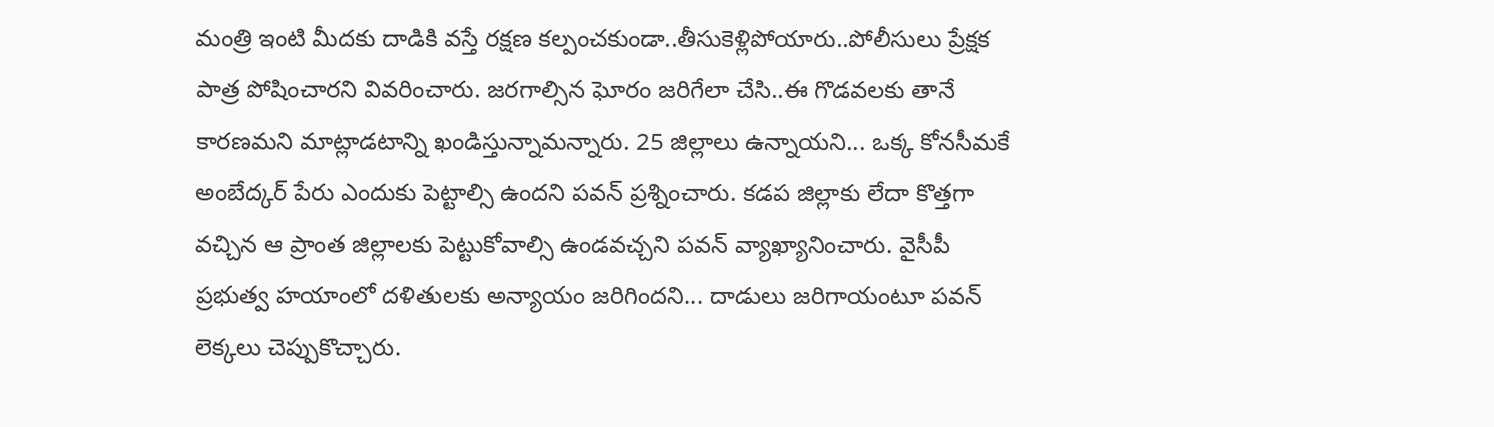మంత్రి ఇంటి మీదకు దాడికి వస్తే రక్షణ కల్పంచకుండా..తీసుకెళ్లిపోయారు..పోలీసులు ప్రేక్షక పాత్ర పోషించారని వివరించారు. జరగాల్సిన ఘోరం జరిగేలా చేసి..ఈ గొడవలకు తానే కారణమని మాట్లాడటాన్ని ఖండిస్తున్నామన్నారు. 25 జిల్లాలు ఉన్నాయని... ఒక్క కోనసీమకే అంబేద్కర్ పేరు ఎందుకు పెట్టాల్సి ఉందని పవన్ ప్రశ్నించారు. కడప జిల్లాకు లేదా కొత్తగా వచ్చిన ఆ ప్రాంత జిల్లాలకు పెట్టుకోవాల్సి ఉండవచ్చని పవన్ వ్యాఖ్యానించారు. వైసీపీ ప్రభుత్వ హయాంలో దళితులకు అన్యాయం జరిగిందని... దాడులు జరిగాయంటూ పవన్ లెక్కలు చెప్పుకొచ్చారు.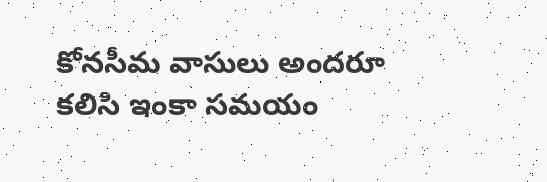కోనసీమ వాసులు అందరూ కలిసి ఇంకా సమయం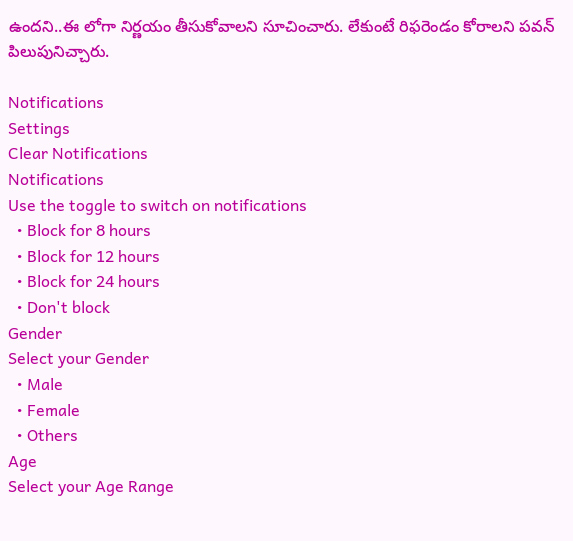ఉందని..ఈ లోగా నిర్ణయం తీసుకోవాలని సూచించారు. లేకుంటే రిఫరెండం కోరాలని పవన్ పిలుపునిచ్చారు.

Notifications
Settings
Clear Notifications
Notifications
Use the toggle to switch on notifications
  • Block for 8 hours
  • Block for 12 hours
  • Block for 24 hours
  • Don't block
Gender
Select your Gender
  • Male
  • Female
  • Others
Age
Select your Age Range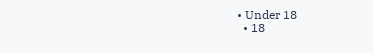• Under 18
  • 18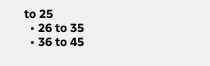to 25
  • 26 to 35
  • 36 to 45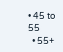• 45 to 55
  • 55+